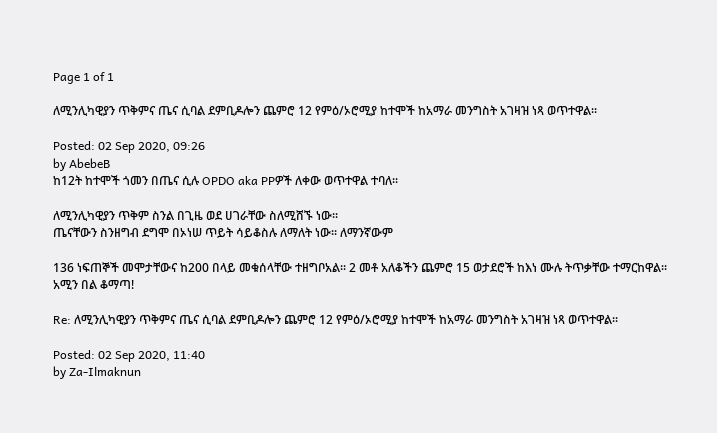Page 1 of 1

ለሚንሊካዊያን ጥቅምና ጤና ሲባል ደምቢዶሎን ጨምሮ 12 የምዕ/ኦሮሚያ ከተሞች ከአማራ መንግስት አገዛዝ ነጻ ወጥተዋል፡፡

Posted: 02 Sep 2020, 09:26
by AbebeB
ከ12ት ከተሞች ጎመን በጤና ሲሉ OPDO aka PPዎች ለቀው ወጥተዋል ተባለ፡፡

ለሚንሊካዊያን ጥቅም ስንል በጊዜ ወደ ሀገራቸው ስለሚሸኙ ነው፡፡
ጤናቸውን ስንዘግብ ደግሞ በኦነሠ ጥይት ሳይቆስሉ ለማለት ነው፡፡ ለማንኛውም

136 ነፍጠኞች መሞታቸውና ከ200 በላይ መቁሰላቸው ተዘግቦአል፡፡ 2 መቶ አለቆችን ጨምሮ 15 ወታደሮች ከእነ ሙሉ ትጥቃቸው ተማርከዋል፡፡
አሚን በል ቆማጣ!

Re: ለሚንሊካዊያን ጥቅምና ጤና ሲባል ደምቢዶሎን ጨምሮ 12 የምዕ/ኦሮሚያ ከተሞች ከአማራ መንግስት አገዛዝ ነጻ ወጥተዋል፡፡

Posted: 02 Sep 2020, 11:40
by Za-Ilmaknun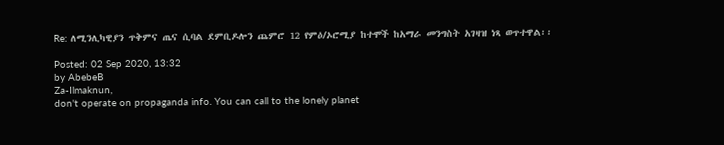Re: ለሚንሊካዊያን ጥቅምና ጤና ሲባል ደምቢዶሎን ጨምሮ 12 የምዕ/ኦሮሚያ ከተሞች ከአማራ መንግስት አገዛዝ ነጻ ወጥተዋል፡፡

Posted: 02 Sep 2020, 13:32
by AbebeB
Za-Ilmaknun,
don't operate on propaganda info. You can call to the lonely planet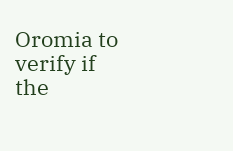Oromia to verify if the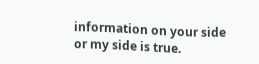information on your side or my side is true.